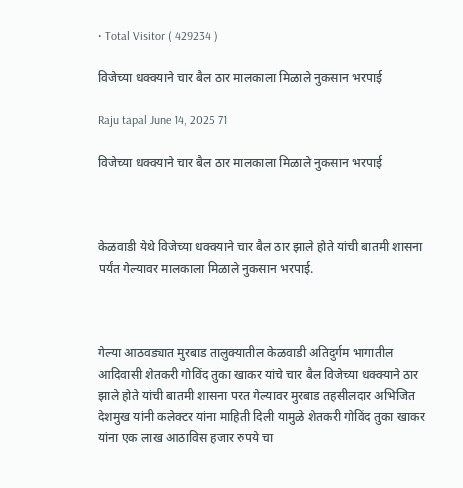• Total Visitor ( 429234 )

विजेच्या धक्क्याने चार बैल ठार मालकाला मिळाले नुकसान भरपाई

Raju tapal June 14, 2025 71

विजेच्या धक्क्याने चार बैल ठार मालकाला मिळाले नुकसान भरपाई



केळवाडी येथे विजेच्या धक्क्याने चार बैल ठार झाले होते यांची बातमी शासना पर्यंत गेल्यावर मालकाला मिळाले नुकसान भरपाई.



गेल्या आठवड्यात मुरबाड तालुक्यातील केळवाडी अतिदुर्गम भागातील आदिवासी शेतकरी गोविंद तुका खाकर यांचे चार बैल विजेच्या धक्क्याने ठार झाले होते यांची बातमी शासना परत गेल्यावर मुरबाड तहसीलदार अभिजित देशमुख यांनी कलेक्टर यांना माहिती दिली यामुळे शेतकरी गोविंद तुका खाकर यांना एक लाख आठाविस हजार रुपये चा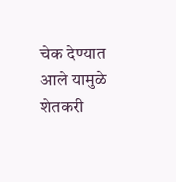चेक देण्यात आले यामुळे शेतकरी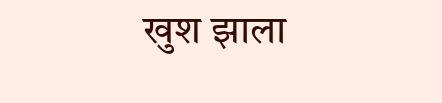खुश झाला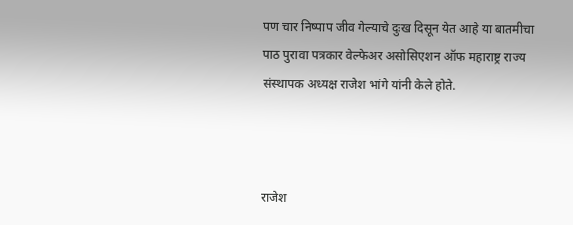पण चार निष्पाप जीव गेल्याचे दुःख दिसून येत आहे या बातमीचा पाठ पुरावा पत्रकार वेल्फेअर असोसिएशन ऑफ महाराष्ट्र राज्य संस्थापक अध्यक्ष राजेश भांगे यांनी केले होते.



राजेश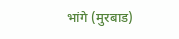भांगे (मुरबाड)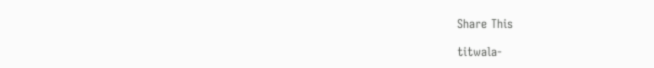Share This

titwala-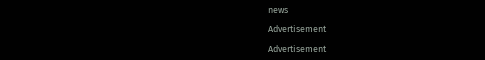news

Advertisement

Advertisement